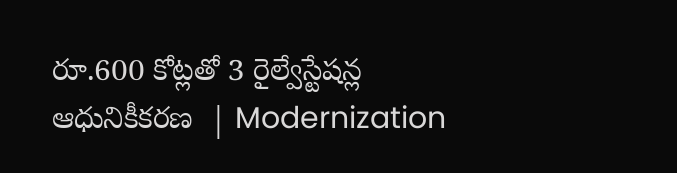రూ.600 కోట్లతో 3 రైల్వేస్టేషన్ల ఆధునికీకరణ  | Modernization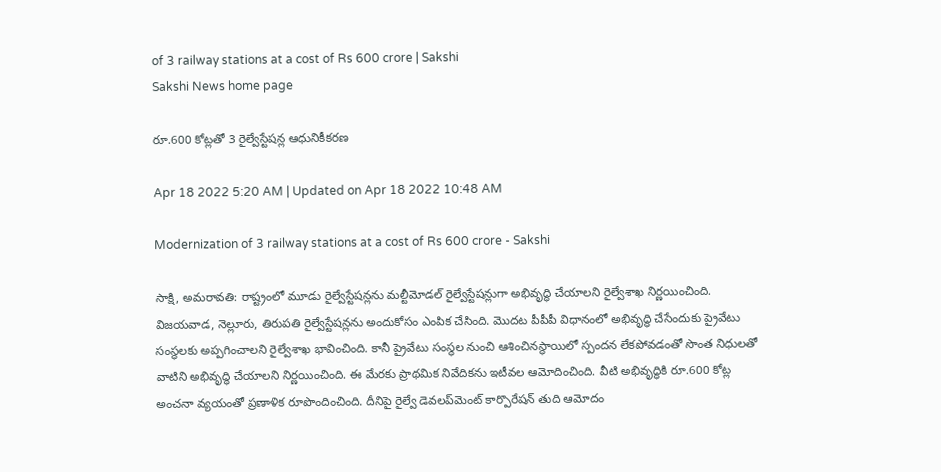of 3 railway stations at a cost of Rs 600 crore | Sakshi
Sakshi News home page

రూ.600 కోట్లతో 3 రైల్వేస్టేషన్ల ఆధునికీకరణ

Apr 18 2022 5:20 AM | Updated on Apr 18 2022 10:48 AM

Modernization of 3 railway stations at a cost of Rs 600 crore - Sakshi

సాక్షి, అమరావతి: రాష్ట్రంలో మూడు రైల్వేస్టేషన్లను మల్టీమోడల్‌ రైల్వేస్టేషన్లుగా అభివృద్ధి చేయాలని రైల్వేశాఖ నిర్ణయించింది. విజయవాడ, నెల్లూరు, తిరుపతి రైల్వేస్టేషన్లను అందుకోసం ఎంపిక చేసింది. మొదట పీపీపీ విధానంలో అభివృద్ధి చేసేందుకు ప్రైవేటు సంస్థలకు అప్పగించాలని రైల్వేశాఖ భావించింది. కానీ ప్రైవేటు సంస్థల నుంచి ఆశించినస్థాయిలో స్పందన లేకపోవడంతో సొంత నిధులతో వాటిని అభివృద్ధి చేయాలని నిర్ణయించింది. ఈ మేరకు ప్రాథమిక నివేదికను ఇటీవల ఆమోదించింది. వీటి అభివృద్ధికి రూ.600 కోట్ల అంచనా వ్యయంతో ప్రణాళిక రూపొందించింది. దీనిపై రైల్వే డెవలప్‌మెంట్‌ కార్పొరేషన్‌ తుది ఆమోదం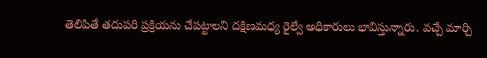తెలిపితే తదుపరి ప్రక్రియను చేపట్టాలని దక్షిణమధ్య రైల్వే అధికారులు భావిస్తున్నారు. వచ్చే మార్చి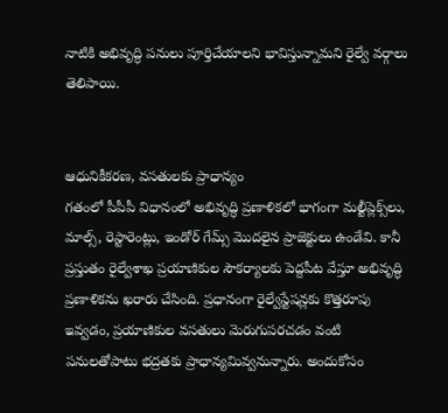నాటికి అభివృద్ధి పనులు పూర్తిచేయాలని భావిస్తున్నామని రైల్వే వర్గాలు తెలిపాయి.


ఆధునికీకరణ, వసతులకు ప్రాధాన్యం
గతంలో పీపీపీ విధానంలో అభివృద్ధి ప్రణాళికలో భాగంగా మల్టీప్లెక్స్‌లు, మాల్స్, రెస్టారెంట్లు, ఇండోర్‌ గేమ్స్‌ మొదలైన ప్రాజెక్టులు ఉండేవి. కానీ ప్రస్తుతం రైల్వేశాఖ ప్రయాణికుల సౌకర్యాలకు పెద్దపీట వేస్తూ అభివృద్ధి ప్రణాళికను ఖరారు చేసింది. ప్రధానంగా రైల్వేస్టేషన్లకు కొత్తరూపు ఇవ్వడం, ప్రయాణికుల వసతులు మెరుగుపరచడం వంటి పనులతోపాటు భద్రతకు ప్రాధాన్యమివ్వనున్నారు. అందుకోసం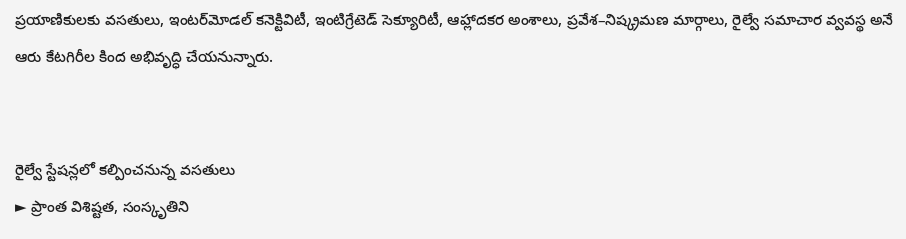ప్రయాణికులకు వసతులు, ఇంటర్‌మోడల్‌ కనెక్టివిటీ, ఇంటిగ్రేటెడ్‌ సెక్యూరిటీ, ఆహ్లాదకర అంశాలు, ప్రవేశ–నిష్క్రమణ మార్గాలు, రైల్వే సమాచార వ్వవస్థ అనే ఆరు కేటగిరీల కింద అభివృద్ధి చేయనున్నారు.


రైల్వే స్టేషన్లలో కల్పించనున్న వసతులు
► ప్రాంత విశిష్టత, సంస్కృతిని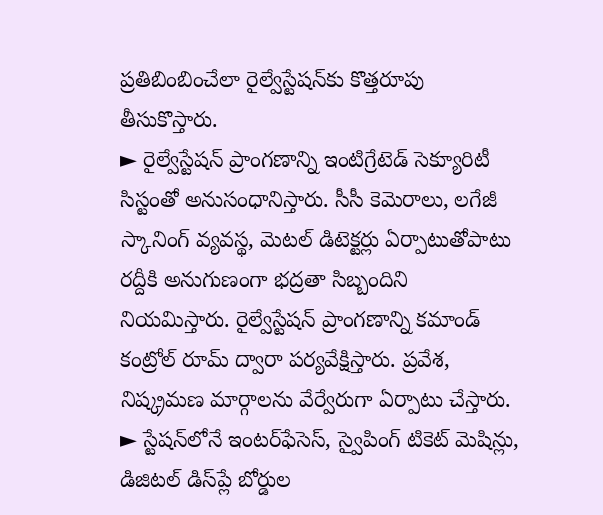ప్రతిబింబించేలా రైల్వేస్టేషన్‌కు కొత్తరూపు తీసుకొస్తారు.
► రైల్వేస్టేషన్‌ ప్రాంగణాన్ని ఇంటిగ్రేటెడ్‌ సెక్యూరిటీ సిస్టంతో అనుసంధానిస్తారు. సీసీ కెమెరాలు, లగేజీ స్కానింగ్‌ వ్యవస్థ, మెటల్‌ డిటెక్టర్లు ఏర్పాటుతోపాటు రద్దీకి అనుగుణంగా భద్రతా సిబ్బందిని నియమిస్తారు. రైల్వేస్టేషన్‌ ప్రాంగణాన్ని కమాండ్‌ కంట్రోల్‌ రూమ్‌ ద్వారా పర్యవేక్షిస్తారు. ప్రవేశ, నిష్క్రమణ మార్గాలను వేర్వేరుగా ఏర్పాటు చేస్తారు.
► స్టేషన్‌లోనే ఇంటర్‌ఫేసెస్, స్వైపింగ్‌ టికెట్‌ మెషిన్లు, డిజిటల్‌ డిస్‌ప్లే బోర్డుల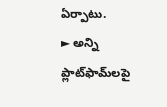ఏర్పాటు.
► అన్ని ప్లాట్‌ఫామ్‌లపై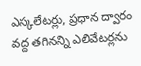ఎస్కలేటర్లు, ప్రధాన ద్వారం వద్ద తగినన్ని ఎలివేటర్లను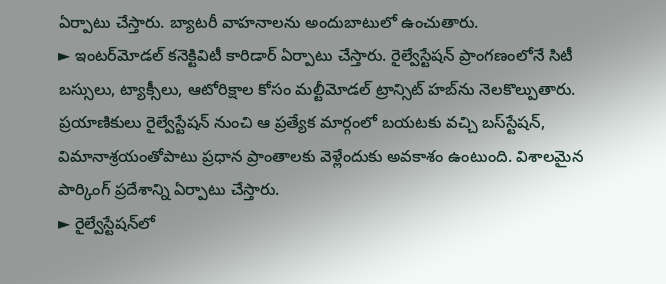ఏర్పాటు చేస్తారు. బ్యాటరీ వాహనాలను అందుబాటులో ఉంచుతారు.
► ఇంటర్‌మోడల్‌ కనెక్టివిటీ కారిడార్‌ ఏర్పాటు చేస్తారు. రైల్వేస్టేషన్‌ ప్రాంగణంలోనే సిటీ బస్సులు, ట్యాక్సీలు, ఆటోరిక్షాల కోసం మల్టీమోడల్‌ ట్రాన్సిట్‌ హబ్‌ను నెలకొల్పుతారు. ప్రయాణికులు రైల్వేస్టేషన్‌ నుంచి ఆ ప్రత్యేక మార్గంలో బయటకు వచ్చి బస్‌స్టేషన్, విమానాశ్రయంతోపాటు ప్రధాన ప్రాంతాలకు వెళ్లేందుకు అవకాశం ఉంటుంది. విశాలమైన పార్కింగ్‌ ప్రదేశాన్ని ఏర్పాటు చేస్తారు.
► రైల్వేస్టేషన్‌లో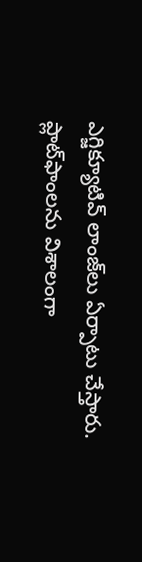ఎగ్జిక్యూటివ్‌ లాంజ్‌లు ఏర్పాటు చేస్తారు. ప్లాట్‌ఫాంలను విశాలంగా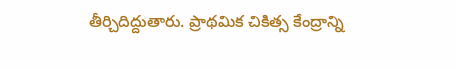తీర్చిదిద్దుతారు. ప్రాథమిక చికిత్స కేంద్రాన్ని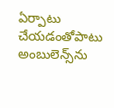ఏర్పాటు చేయడంతోపాటు అంబులెన్స్‌ను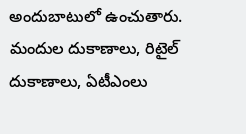అందుబాటులో ఉంచుతారు. మందుల దుకాణాలు, రిటైల్‌ దుకాణాలు, ఏటీఎంలు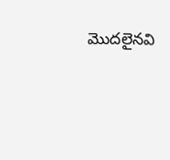మొదలైనవి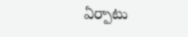ఏర్పాటు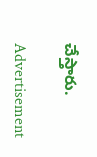చేస్తారు.

Advertisement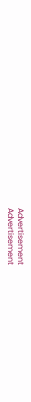Advertisement
Advertisement